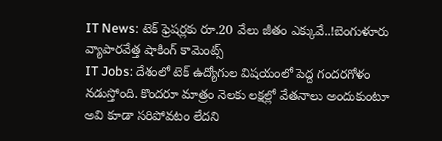IT News: టెక్ ఫ్రెషర్లకు రూ.20 వేలు జీతం ఎక్కువే..!బెంగుళూరు వ్యాపారవేత్త షాకింగ్ కామెంట్స్
IT Jobs: దేశంలో టెక్ ఉద్యోగుల విషయంలో పెద్ద గందరగోళం నడుస్తోంది. కొందరూ మాత్రం నెలకు లక్షల్లో వేతనాలు అందుకుంటూ అవి కూడా సరిపోవటం లేదని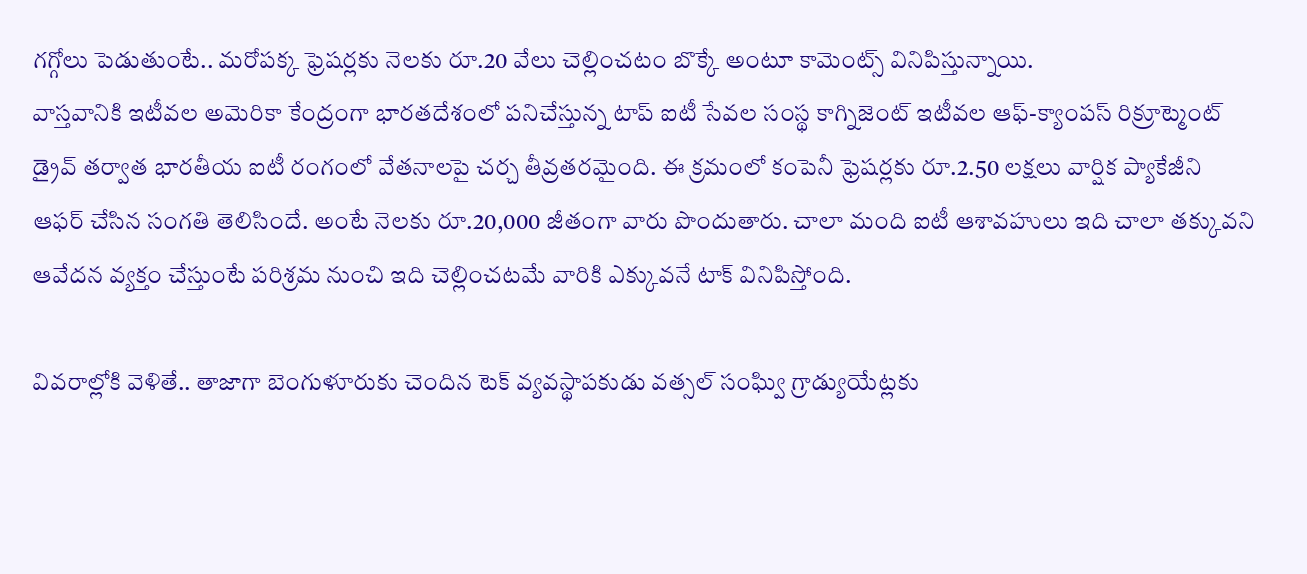గగ్గోలు పెడుతుంటే.. మరోపక్క ఫ్రెషర్లకు నెలకు రూ.20 వేలు చెల్లించటం బొక్కే అంటూ కామెంట్స్ వినిపిస్తున్నాయి.
వాస్తవానికి ఇటీవల అమెరికా కేంద్రంగా భారతదేశంలో పనిచేస్తున్న టాప్ ఐటీ సేవల సంస్థ కాగ్నిజెంట్ ఇటీవల ఆఫ్-క్యాంపస్ రిక్రూట్మెంట్ డ్రైవ్ తర్వాత భారతీయ ఐటీ రంగంలో వేతనాలపై చర్చ తీవ్రతరమైంది. ఈ క్రమంలో కంపెనీ ఫ్రెషర్లకు రూ.2.50 లక్షలు వార్షిక ప్యాకేజీని ఆఫర్ చేసిన సంగతి తెలిసిందే. అంటే నెలకు రూ.20,000 జీతంగా వారు పొందుతారు. చాలా మంది ఐటీ ఆశావహులు ఇది చాలా తక్కువని ఆవేదన వ్యక్తం చేస్తుంటే పరిశ్రమ నుంచి ఇది చెల్లించటమే వారికి ఎక్కువనే టాక్ వినిపిస్తోంది.

వివరాల్లోకి వెళితే.. తాజాగా బెంగుళూరుకు చెందిన టెక్ వ్యవస్థాపకుడు వత్సల్ సంఘ్వి గ్రాడ్యుయేట్లకు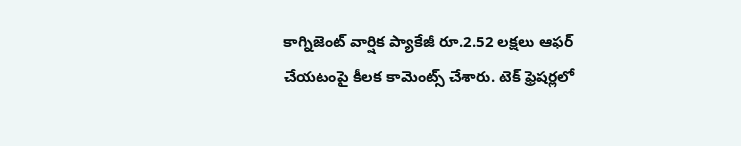కాగ్నిజెంట్ వార్షిక ప్యాకేజీ రూ.2.52 లక్షలు ఆఫర్ చేయటంపై కీలక కామెంట్స్ చేశారు. టెక్ ఫ్రెషర్లలో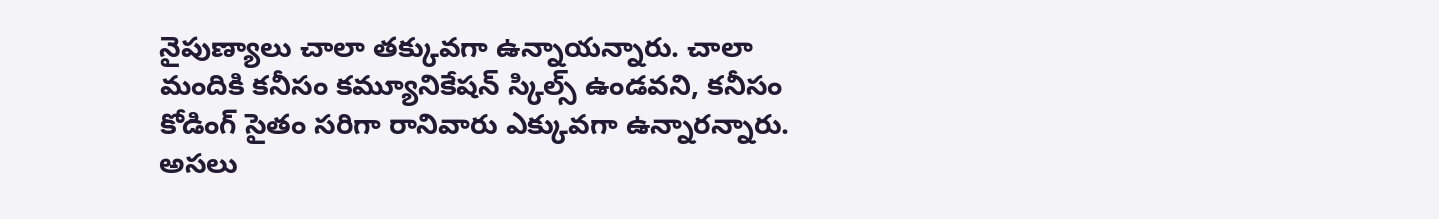నైపుణ్యాలు చాలా తక్కువగా ఉన్నాయన్నారు. చాలా మందికి కనీసం కమ్యూనికేషన్ స్కిల్స్ ఉండవని, కనీసం కోడింగ్ సైతం సరిగా రానివారు ఎక్కువగా ఉన్నారన్నారు. అసలు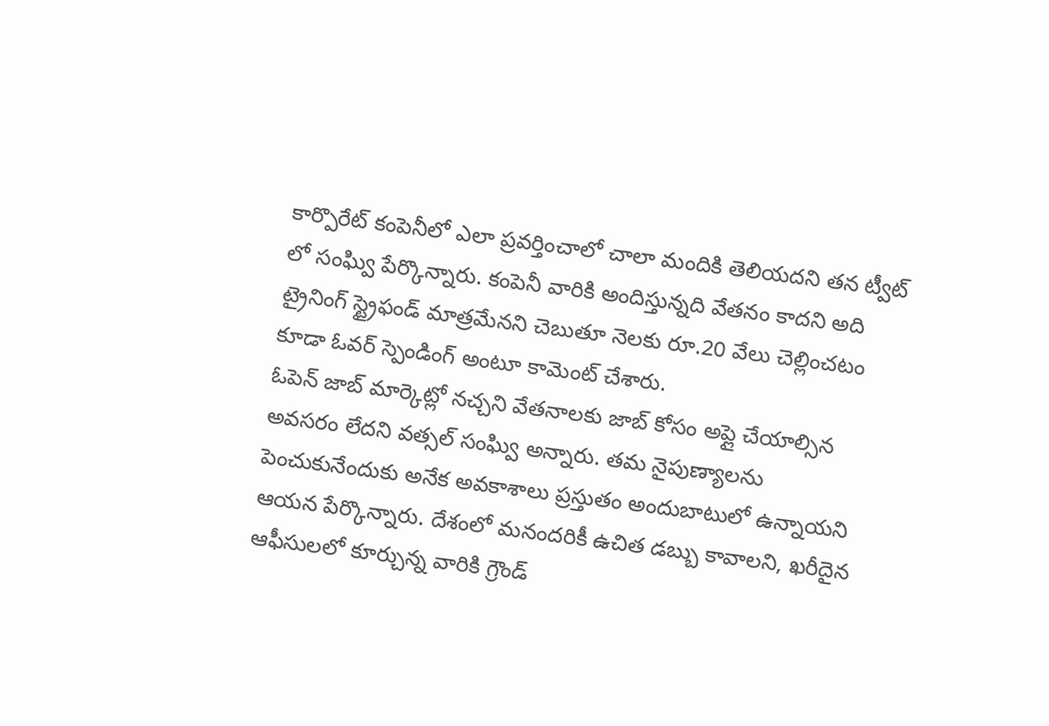కార్పొరేట్ కంపెనీలో ఎలా ప్రవర్తించాలో చాలా మందికి తెలియదని తన ట్వీట్ లో సంఘ్వి పేర్కొన్నారు. కంపెనీ వారికి అందిస్తున్నది వేతనం కాదని అది ట్రైనింగ్ స్ట్రైఫండ్ మాత్రమేనని చెబుతూ నెలకు రూ.20 వేలు చెల్లించటం కూడా ఓవర్ స్పెండింగ్ అంటూ కామెంట్ చేశారు.
ఓపెన్ జాబ్ మార్కెట్లో నచ్చని వేతనాలకు జాబ్ కోసం అప్లై చేయాల్సిన అవసరం లేదని వత్సల్ సంఘ్వి అన్నారు. తమ నైపుణ్యాలను పెంచుకునేందుకు అనేక అవకాశాలు ప్రస్తుతం అందుబాటులో ఉన్నాయని ఆయన పేర్కొన్నారు. దేశంలో మనందరికీ ఉచిత డబ్బు కావాలని, ఖరీదైన ఆఫీసులలో కూర్చున్న వారికి గ్రౌండ్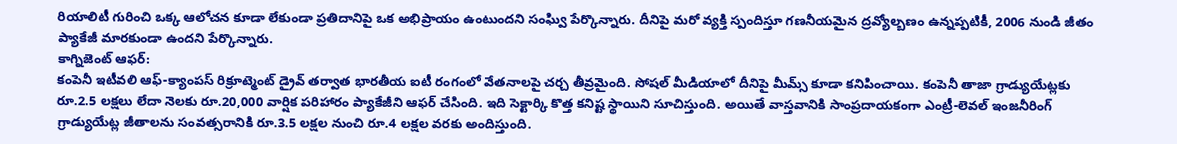రియాలిటీ గురించి ఒక్క ఆలోచన కూడా లేకుండా ప్రతిదానిపై ఒక అభిప్రాయం ఉంటుందని సంఘ్వి పేర్కొన్నారు. దీనిపై మరో వ్యక్తి స్పందిస్తూ గణనీయమైన ద్రవ్యోల్బణం ఉన్నప్పటికీ, 2006 నుండి జీతం ప్యాకేజీ మారకుండా ఉందని పేర్కొన్నారు.
కాగ్నిజెంట్ ఆఫర్:
కంపెనీ ఇటీవలి ఆఫ్-క్యాంపస్ రిక్రూట్మెంట్ డ్రైవ్ తర్వాత భారతీయ ఐటీ రంగంలో వేతనాలపై చర్చ తీవ్రమైంది. సోషల్ మీడియాలో దీనిపై మీమ్స్ కూడా కనిపించాయి. కంపెనీ తాజా గ్రాడ్యుయేట్లకు రూ.2.5 లక్షలు లేదా నెలకు రూ.20,000 వార్షిక పరిహారం ప్యాకేజీని ఆఫర్ చేసింది. ఇది సెక్టార్కి కొత్త కనిష్ట స్థాయిని సూచిస్తుంది. అయితే వాస్తవానికి సాంప్రదాయకంగా ఎంట్రీ-లెవల్ ఇంజనీరింగ్ గ్రాడ్యుయేట్ల జీతాలను సంవత్సరానికి రూ.3.5 లక్షల నుంచి రూ.4 లక్షల వరకు అందిస్తుంది.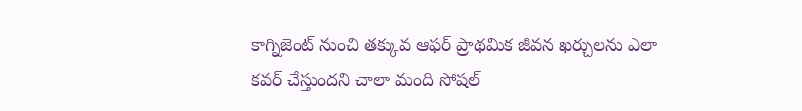కాగ్నిజెంట్ నుంచి తక్కువ ఆఫర్ ప్రాథమిక జీవన ఖర్చులను ఎలా కవర్ చేస్తుందని చాలా మంది సోషల్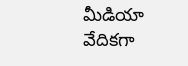మీడియా వేదికగా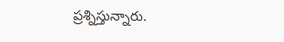ప్రశ్నిస్తున్నారు.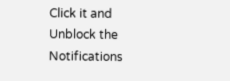Click it and Unblock the Notifications